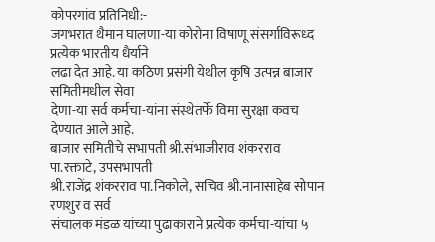कोपरगांव प्रतिनिधी:-
जगभरात थैमान घालणा-या कोरोना विषाणू संसर्गाविरूध्द प्रत्येक भारतीय धैर्याने
लढा देत आहे. या कठिण प्रसंगी येथील कृषि उत्पन्न बाजार समितीमधील सेवा
देणा-या सर्व कर्मचा-यांना संस्थेतर्फे विमा सुरक्षा कवच देण्यात आले आहे.
बाजार समितीचे सभापती श्री.संभाजीराव शंकरराव पा.रक्ताटे, उपसभापती
श्री.राजेंद्र शंकरराव पा.निकोले, सचिव श्री.नानासाहेब सोपान रणशुर व सर्व
संचालक मंडळ यांच्या पुढाकाराने प्रत्येक कर्मचा-यांचा ५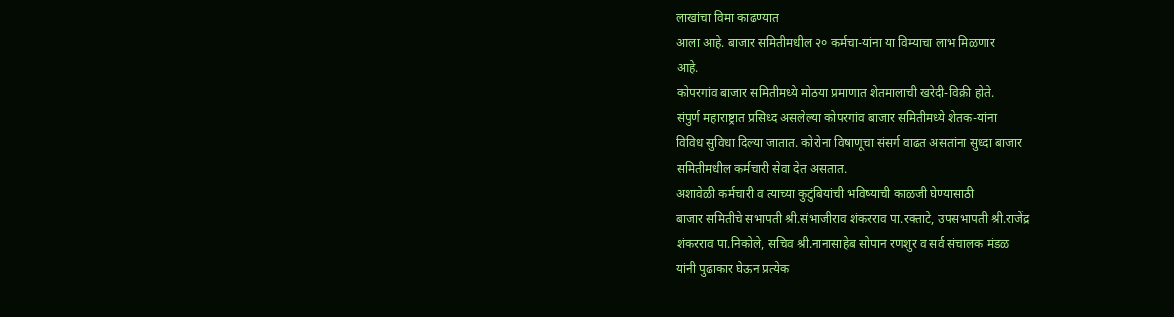लाखांचा विमा काढण्यात
आला आहे. बाजार समितीमधील २० कर्मचा-यांना या विम्याचा लाभ मिळणार
आहे.
कोपरगांव बाजार समितीमध्ये मोठया प्रमाणात शेतमालाची खरेदी-विक्री होते.
संपुर्ण महाराष्ट्रात प्रसिध्द असलेल्या कोपरगांव बाजार समितीमध्ये शेतक-यांना
विविध सुविधा दिल्या जातात. कोरोना विषाणूचा संसर्ग वाढत असतांना सुध्दा बाजार
समितीमधील कर्मचारी सेवा देत असतात.
अशावेळी कर्मचारी व त्याच्या कुटुंबियांची भविष्याची काळजी घेण्यासाठी
बाजार समितीचे सभापती श्री.संभाजीराव शंकरराव पा.रक्ताटे, उपसभापती श्री.राजेंद्र
शंकरराव पा.निकोले, सचिव श्री.नानासाहेब सोपान रणशुर व सर्व संचालक मंडळ
यांनी पुढाकार घेऊन प्रत्येक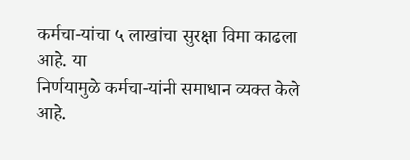कर्मचा-यांचा ५ लाखांचा सुरक्षा विमा काढला आहे. या
निर्णयामुळे कर्मचा-यांनी समाधान व्यक्त केले आहे.